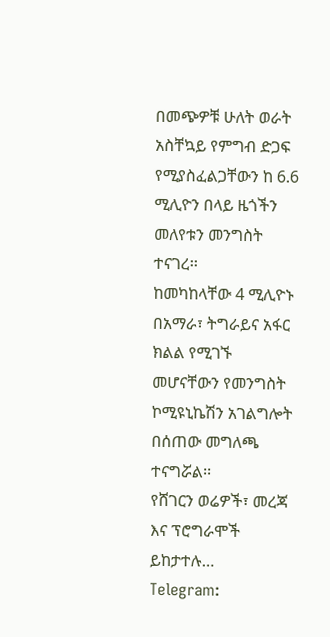በመጭዎቹ ሁለት ወራት አስቸኳይ የምግብ ድጋፍ የሚያስፈልጋቸውን ከ 6.6 ሚሊዮን በላይ ዜጎችን መለየቱን መንግስት ተናገረ፡፡
ከመካከላቸው 4 ሚሊዮኑ በአማራ፣ ትግራይና አፋር ክልል የሚገኙ መሆናቸውን የመንግስት ኮሚዩኒኬሽን አገልግሎት በሰጠው መግለጫ ተናግሯል፡፡
የሸገርን ወሬዎች፣ መረጃ እና ፕሮግራሞች ይከታተሉ…
Telegram: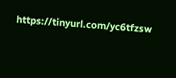https://tinyurl.com/yc6tfzsw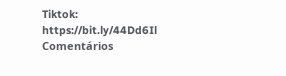Tiktok: https://bit.ly/44Dd6Il
Comentários